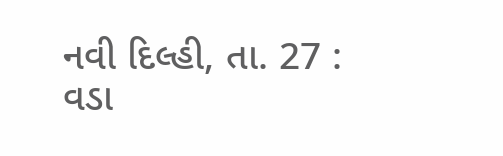નવી દિલ્હી, તા. 27 : વડા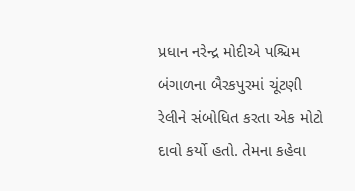પ્રધાન નરેન્દ્ર મોદીએ પશ્ચિમ બંગાળના બૈરકપુરમાં ચૂંટણી રેલીને સંબોધિત કરતા એક મોટો દાવો કર્યો હતો. તેમના કહેવા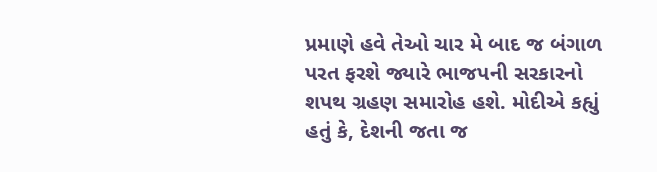પ્રમાણે હવે તેઓ ચાર મે બાદ જ બંગાળ પરત ફરશે જ્યારે ભાજપની સરકારનો શપથ ગ્રહણ સમારોહ હશે. મોદીએ કહ્યું હતું કે, દેશની જતા જ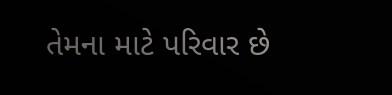તેમના માટે પરિવાર છે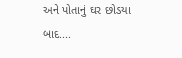અને પોતાનું ઘર છોડયા બાદ....